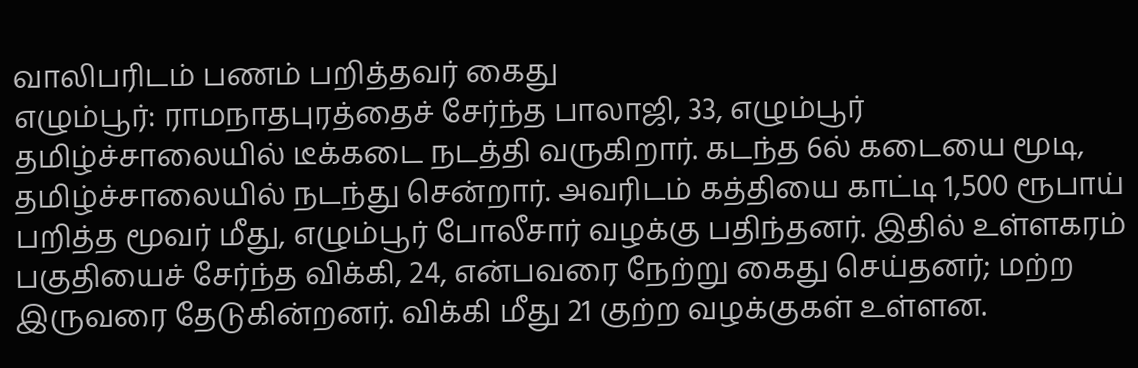வாலிபரிடம் பணம் பறித்தவர் கைது
எழும்பூர்: ராமநாதபுரத்தைச் சேர்ந்த பாலாஜி, 33, எழும்பூர் தமிழ்ச்சாலையில் டீக்கடை நடத்தி வருகிறார். கடந்த 6ல் கடையை மூடி, தமிழ்ச்சாலையில் நடந்து சென்றார். அவரிடம் கத்தியை காட்டி 1,500 ரூபாய் பறித்த மூவர் மீது, எழும்பூர் போலீசார் வழக்கு பதிந்தனர். இதில் உள்ளகரம் பகுதியைச் சேர்ந்த விக்கி, 24, என்பவரை நேற்று கைது செய்தனர்; மற்ற இருவரை தேடுகின்றனர். விக்கி மீது 21 குற்ற வழக்குகள் உள்ளன.